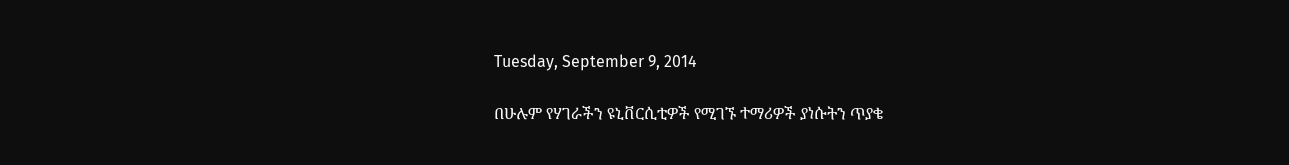Tuesday, September 9, 2014

በሁሉም የሃገራችን ዩኒቨርሲቲዎች የሚገኙ ተማሪዎች ያነሱትን ጥያቄ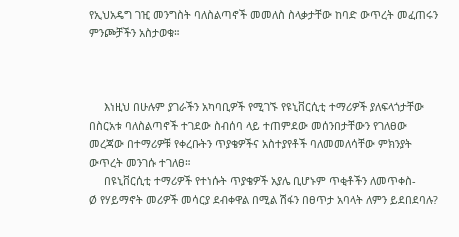የኢህአዴግ ገዢ መንግስት ባለስልጣኖች መመለስ ስላቃታቸው ከባድ ውጥረት መፈጠሩን ምንጮቻችን አስታወቁ።



     እነዚህ በሁሉም ያገራችን አካባቢዎች የሚገኙ የዩኒቨርሲቲ ተማሪዎች ያለፍላጎታቸው በስርአቱ ባለስልጣኖች ተገደው ስብሰባ ላይ ተጠምደው መሰንበታቸውን የገለፀው መረጃው በተማሪዎቹ የቀረቡትን ጥያቄዎችና አስተያየቶች ባለመመለሳቸው ምክንያት ውጥረት መንገሱ ተገለፀ።
     በዩኒቨርሲቲ ተማሪዎች የተነሱት ጥያቄዎች አያሌ ቢሆኑም ጥቂቶችን ለመጥቀስ-
Ø የሃይማኖት መሪዎች መሳርያ ደብቀዋል በሚል ሽፋን በፀጥታ አባላት ለምን ይደበደባሉ?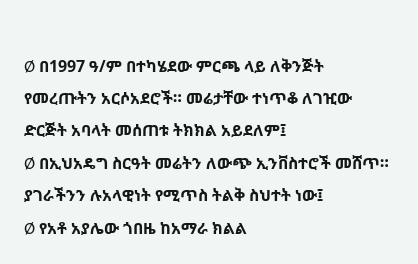Ø በ1997 ዓ/ም በተካሄደው ምርጫ ላይ ለቅንጅት የመረጡትን አርሶአደሮች። መሬታቸው ተነጥቆ ለገዢው ድርጅት አባላት መሰጠቱ ትክክል አይደለም፤
Ø በኢህአዴግ ስርዓት መሬትን ለውጭ ኢንቨስተሮች መሸጥ። ያገራችንን ሉአላዊነት የሚጥስ ትልቅ ስህተት ነው፤
Ø የአቶ አያሌው ጎበዜ ከአማራ ክልል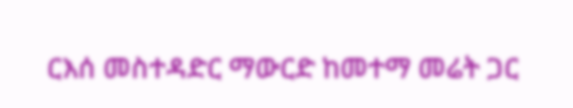ርእሰ መስተዳድር ማውርድ ከመተማ መሬት ጋር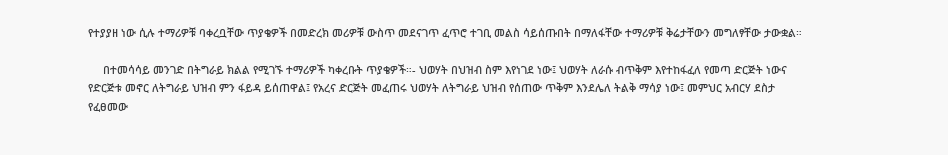የተያያዘ ነው ሲሉ ተማሪዎቹ ባቀረቧቸው ጥያቄዎች በመድረክ መሪዎቹ ውስጥ መደናገጥ ፈጥሮ ተገቢ መልስ ሳይሰጡበት በማለፋቸው ተማሪዎቹ ቅሬታቸውን መግለፃቸው ታውቋል።

     በተመሳሳይ መንገድ በትግራይ ክልል የሚገኙ ተማሪዎች ካቀረቡት ጥያቄዎች።- ህወሃት በህዝብ ስም እየነገደ ነው፤ ህወሃት ለራሱ ብጥቅም እየተከፋፈለ የመጣ ድርጅት ነውና የድርጅቱ መኖር ለትግራይ ህዝብ ምን ፋይዳ ይሰጠዋል፤ የአረና ድርጅት መፈጠሩ ህወሃት ለትግራይ ህዝብ የሰጠው ጥቅም እንደሌለ ትልቅ ማሳያ ነው፤ መምህር አብርሃ ደስታ የፈፀመው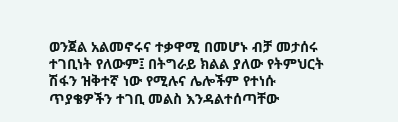ወንጀል አልመኖሩና ተቃዋሚ በመሆኑ ብቻ መታሰሩ ተገቢነት የለውም፤ በትግራይ ክልል ያለው የትምህርት ሽፋን ዝቅተኛ ነው የሚሉና ሌሎችም የተነሱ ጥያቄዎችን ተገቢ መልስ እንዳልተሰጣቸው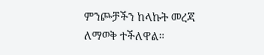ምንጮቻችን ከላኩት መረጃ ለማወቅ ተችለዋል።